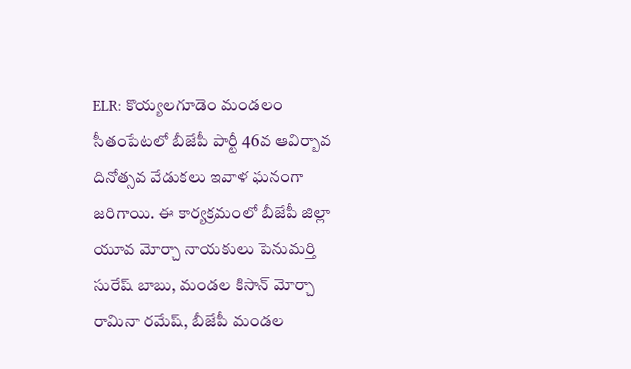ELR: కొయ్యలగూడెం మండలం సీతంపేటలో బీజేపీ పార్టీ 46వ ఆవిర్బావ దినోత్సవ వేడుకలు ఇవాళ ఘనంగా జరిగాయి. ఈ కార్యక్రమంలో బీజేపీ జిల్లా యూవ మోర్చా నాయకులు పెనుమర్తి సురేష్ బాబు, మండల కిసాన్ మోర్చా రామినా రమేష్, బీజేపీ మండల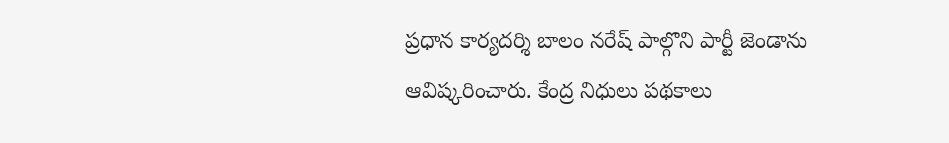ప్రధాన కార్యదర్శి బాలం నరేష్ పాల్గొని పార్టీ జెండాను ఆవిష్కరించారు. కేంద్ర నిధులు పథకాలు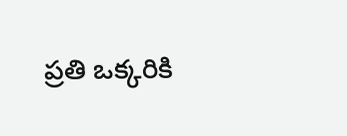ప్రతి ఒక్కరికి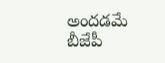అందడమే బీజేపీ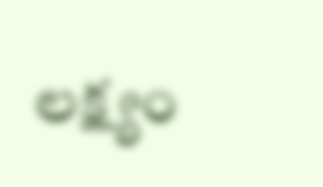లక్ష్యం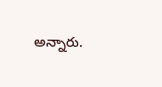అన్నారు.